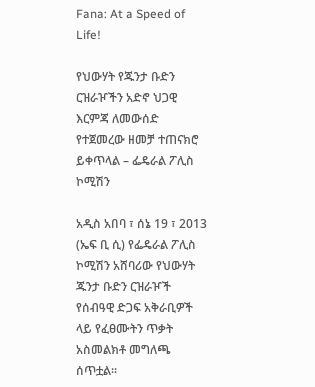Fana: At a Speed of Life!

የህውሃት የጁንታ ቡድን ርዝራዦችን አድኖ ህጋዊ እርምጃ ለመውሰድ የተጀመረው ዘመቻ ተጠናክሮ ይቀጥላል – ፌዴራል ፖሊስ ኮሚሽን

አዲስ አበባ ፣ ሰኔ 19 ፣ 2013 (ኤፍ ቢ ሲ) የፌዴራል ፖሊስ ኮሚሽን አሸባሪው የህውሃት ጁንታ ቡድን ርዝራዦች የሰብዓዊ ድጋፍ አቅራቢዎች ላይ የፈፀሙትን ጥቃት አስመልክቶ መግለጫ ሰጥቷል፡፡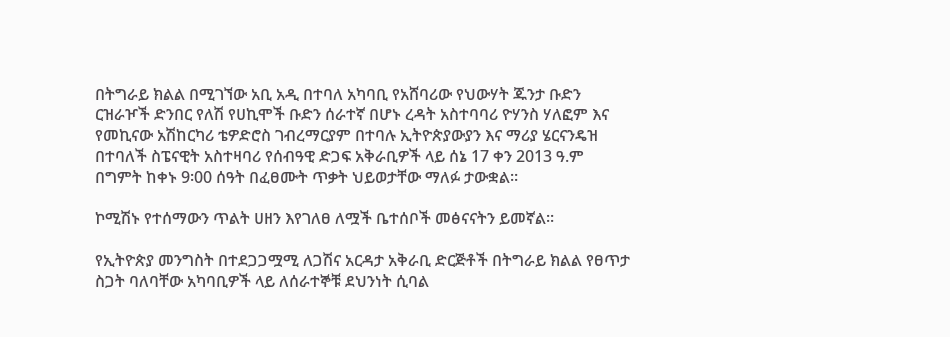በትግራይ ክልል በሚገኘው አቢ አዲ በተባለ አካባቢ የአሸባሪው የህውሃት ጁንታ ቡድን ርዝራዦች ድንበር የለሽ የሀኪሞች ቡድን ሰራተኛ በሆኑ ረዳት አስተባባሪ ዮሃንስ ሃለፎም እና የመኪናው አሽከርካሪ ቴዎድሮስ ገብረማርያም በተባሉ ኢትዮጵያውያን እና ማሪያ ሄርናንዴዝ በተባለች ስፔናዊት አስተዛባሪ የሰብዓዊ ድጋፍ አቅራቢዎች ላይ ሰኔ 17 ቀን 2013 ዓ.ም በግምት ከቀኑ 9፡00 ሰዓት በፈፀሙት ጥቃት ህይወታቸው ማለፉ ታውቋል።

ኮሚሽኑ የተሰማውን ጥልት ሀዘን እየገለፀ ለሟች ቤተሰቦች መፅናናትን ይመኛል፡፡

የኢትዮጵያ መንግስት በተደጋጋሟሚ ለጋሽና አርዳታ አቅራቢ ድርጅቶች በትግራይ ክልል የፀጥታ ስጋት ባለባቸው አካባቢዎች ላይ ለሰራተኞቹ ደህንነት ሲባል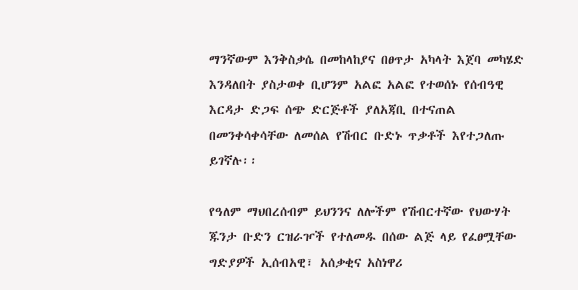ማንኛውም እንቅስቃሴ በመከላከያና በፀጥታ አካላት እጀባ መካሄድ እንዳለበት ያስታወቀ ቢሆንም አልፎ አልፎ የተወሰኑ የሰብዓዊ እርዳታ ድጋፍ ሰጭ ድርጅቶች ያለአጃቢ በተናጠል በመንቀሳቀሳቸው ለመሰል የሽብር ቡድኑ ጥቃቶች እየተጋለጡ ይገኛሉ፡፡

የዓለም ማህበረሰብም ይህንንና ለሎችም የሽብርተኛው የህውሃት ጁንታ ቡድን ርዝራዦች የተለመዱ በሰው ልጅ ላይ የፈፀሟቸው ግድያዎች ኢሰብአዊ፣ አሰቃቂና አስነዋሪ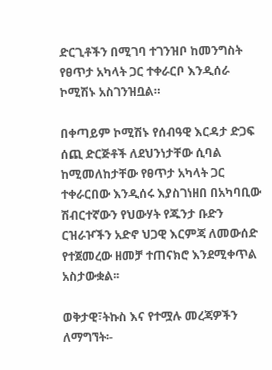ድርጊቶችን በሚገባ ተገንዝቦ ከመንግስት የፀጥታ አካላት ጋር ተቀራርቦ እንዲሰራ ኮሚሽኑ አስገንዝቧል።

በቀጣይም ኮሚሽኑ የሰብዓዊ እርዳታ ድጋፍ ሰጪ ድርጅቶች ለደህንነታቸው ሲባል ከሚመለከታቸው የፀጥታ አካላት ጋር ተቀራርበው እንዲሰሩ እያስገነዘበ በአካባቢው ሽብርተኛውን የህውሃት የጁንታ ቡድን ርዝራዦችን አድኖ ህጋዊ እርምጃ ለመውሰድ የተጀመረው ዘመቻ ተጠናክሮ እንደሚቀጥል አስታውቋል፡፡

ወቅታዊ፣ትኩስ እና የተሟሉ መረጃዎችን ለማግኘት፡-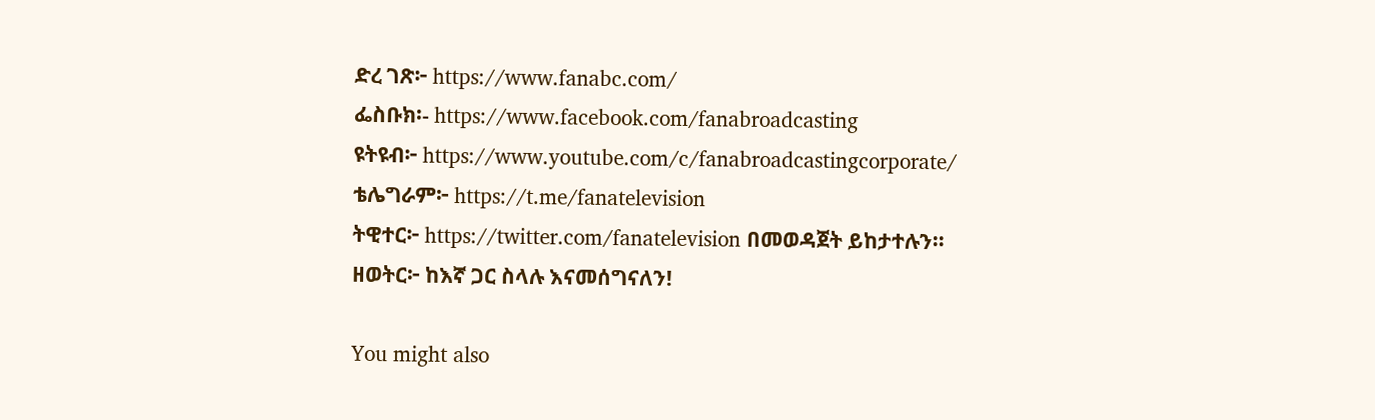ድረ ገጽ፦ https://www.fanabc.com/
ፌስቡክ፡- https://www.facebook.com/fanabroadcasting
ዩትዩብ፦ https://www.youtube.com/c/fanabroadcastingcorporate/
ቴሌግራም፦ https://t.me/fanatelevision
ትዊተር፦ https://twitter.com/fanatelevision በመወዳጀት ይከታተሉን፡፡
ዘወትር፦ ከእኛ ጋር ስላሉ እናመሰግናለን!

You might also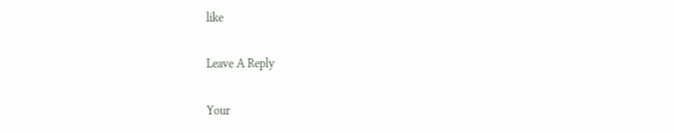like

Leave A Reply

Your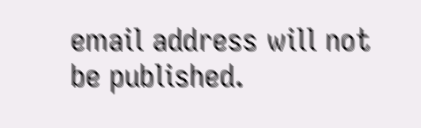email address will not be published.